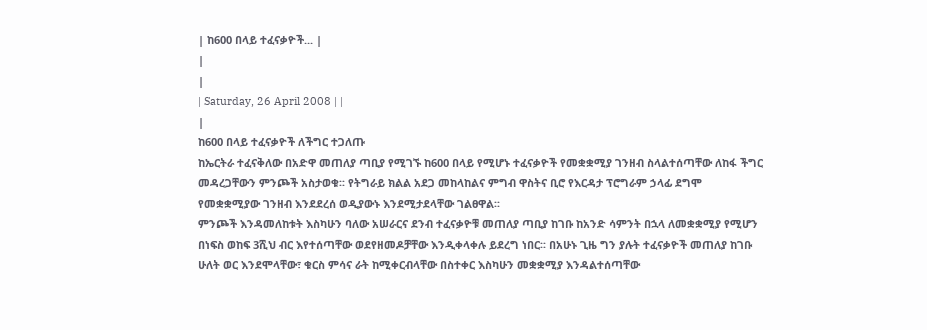| ከ600 በላይ ተፈናቃዮች... |
|
|
| Saturday, 26 April 2008 | |
|
ከ600 በላይ ተፈናቃዮች ለችግር ተጋለጡ
ከኤርትራ ተፈናቅለው በአድዋ መጠለያ ጣቢያ የሚገኙ ከ600 በላይ የሚሆኑ ተፈናቃዮች የመቋቋሚያ ገንዘብ ስላልተሰጣቸው ለከፋ ችግር መዳረጋቸውን ምንጮች አስታወቁ፡፡ የትግራይ ክልል አደጋ መከላከልና ምግብ ዋስትና ቢሮ የእርዳታ ፕሮግራም ኃላፊ ደግሞ የመቋቋሚያው ገንዘብ እንደደረሰ ወዲያውኑ እንደሚታደላቸው ገልፀዋል፡፡
ምንጮች እንዳመለከቱት እስካሁን ባለው አሠራርና ደንብ ተፈናቃዮቹ መጠለያ ጣቢያ ከገቡ ከአንድ ሳምንት በኋላ ለመቋቋሚያ የሚሆን በነፍስ ወከፍ 3ሺህ ብር እየተሰጣቸው ወደየዘመዶቻቸው እንዲቀላቀሉ ይደረግ ነበር፡፡ በአሁኑ ጊዜ ግን ያሉት ተፈናቃዮች መጠለያ ከገቡ ሁለት ወር እንደሞላቸው፣ ቁርስ ምሳና ራት ከሚቀርብላቸው በስተቀር እስካሁን መቋቋሚያ እንዳልተሰጣቸው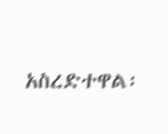አስረድተዋል፡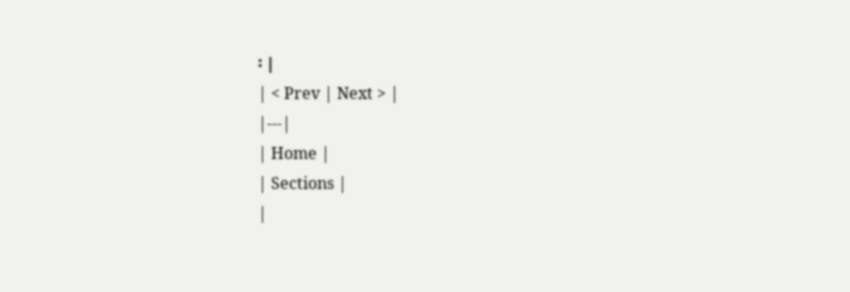፡ |
| < Prev | Next > |
|---|
| Home |
| Sections |
|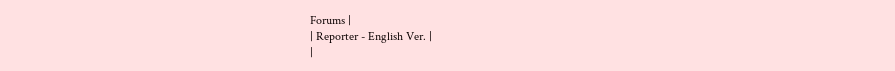Forums |
| Reporter - English Ver. |
|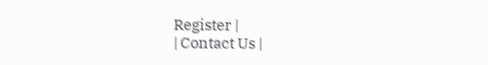Register |
| Contact Us |